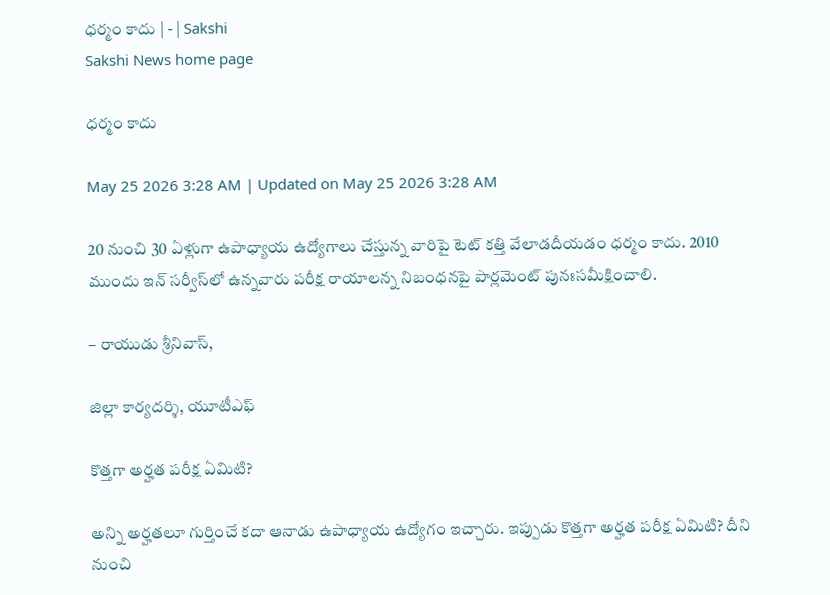ధర్మం కాదు | - | Sakshi
Sakshi News home page

ధర్మం కాదు

May 25 2026 3:28 AM | Updated on May 25 2026 3:28 AM

20 నుంచి 30 ఏళ్లుగా ఉపాధ్యాయ ఉద్యోగాలు చేస్తున్న వారిపై టెట్‌ కత్తి వేలాడదీయడం ధర్మం కాదు. 2010 ముందు ఇన్‌ సర్వీస్‌లో ఉన్నవారు పరీక్ష రాయాలన్న నిబంధనపై పార్లమెంట్‌ పునఃసమీక్షించాలి.

– రాయుడు శ్రీనివాస్‌,

జిల్లా కార్యదర్శి, యూటీఎఫ్‌

కొత్తగా అర్హత పరీక్ష ఏమిటి?

అన్ని అర్హతలూ గుర్తించే కదా ఆనాడు ఉపాధ్యాయ ఉద్యోగం ఇచ్చారు. ఇప్పుడు కొత్తగా అర్హత పరీక్ష ఏమిటి? దీని నుంచి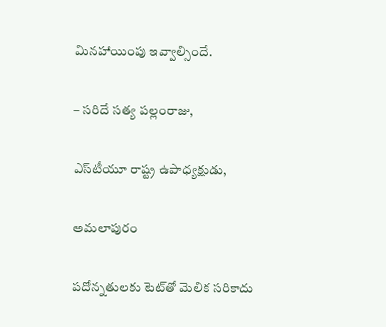మినహాయింపు ఇవ్వాల్సిందే.

– సరిదే సత్య పల్లంరాజు,

ఎస్‌టీయూ రాష్ట్ర ఉపాధ్యక్షుడు,

అమలాపురం

పదోన్నతులకు టెట్‌తో మెలిక సరికాదు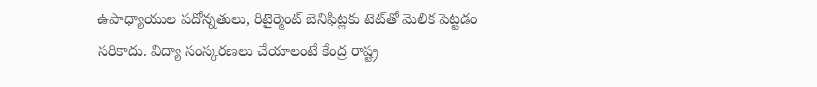ఉపాధ్యాయుల పదోన్నతులు, రిటైర్మెంట్‌ బెనిఫిట్లకు టెట్‌తో మెలిక పెట్టడం సరికాదు. విద్యా సంస్కరణలు చేయాలంటే కేంద్ర రాష్ట్ర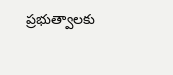ప్రభుత్వాలకు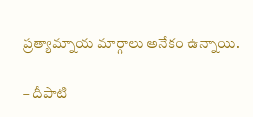ప్రత్యామ్నాయ మార్గాలు అనేకం ఉన్నాయి.

– దీపాటి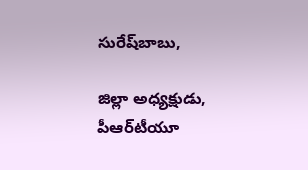సురేష్‌బాబు,

జిల్లా అధ్యక్షుడు, పీఆర్‌టీయూ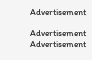Advertisement

Advertisement
Advertisement